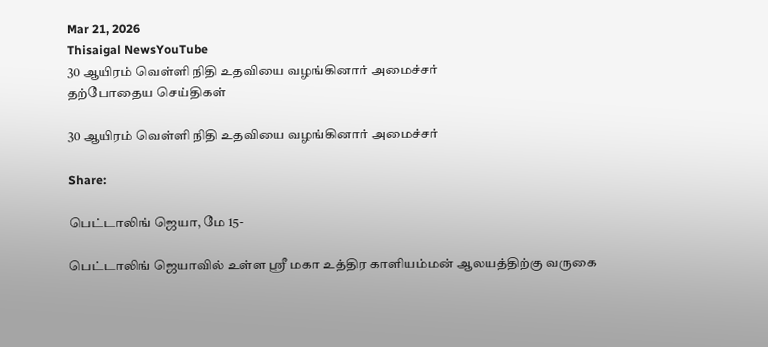Mar 21, 2026
Thisaigal NewsYouTube
30 ஆயிரம் வெள்ளி நிதி உதவியை வழங்கினார் அமைச்சர்
தற்போதைய செய்திகள்

30 ஆயிரம் வெள்ளி நிதி உதவியை வழங்கினார் அமைச்சர்

Share:

பெட்டாலிங் ஜெயா, மே 15-

பெட்டாலிங் ஜெயாவில் உள்ள ஸ்ரீ மகா உத்திர காளியம்மன் ஆலயத்திற்கு வருகை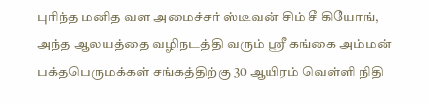புரிந்த மனித வள அமைச்சர் ஸ்டீவன் சிம் சீ கியோங், அந்த ஆலயத்தை வழிநடத்தி வரும் ஸ்ரீ கங்கை அம்மன் பக்தபெருமக்கள் சங்கத்திற்கு 30 ஆயிரம் வெள்ளி நிதி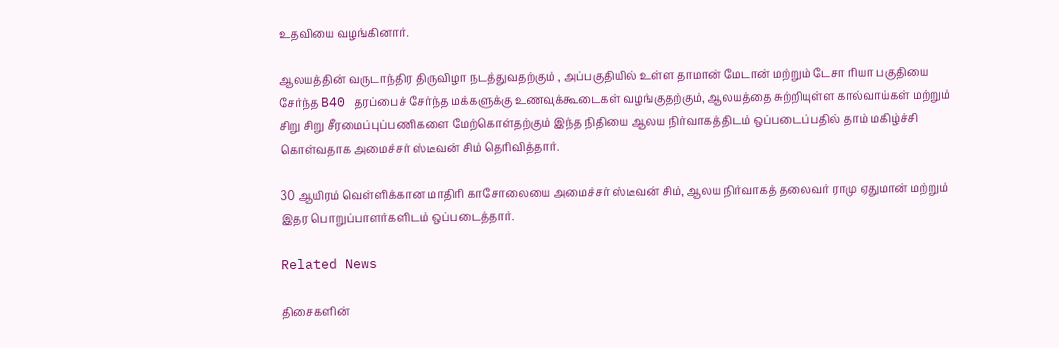உதவியை வழங்கினார்.

ஆலயத்தின் வருடாந்திர திருவிழா நடத்துவதற்கும் , அப்பகுதியில் உள்ள தாமான் மேடான் மற்றும் டேசா ரியா பகுதியை சேர்ந்த B40 தரப்பைச் சேர்ந்த மக்களுக்கு உணவுக்கூடைகள் வழங்குதற்கும், ஆலயத்தை சுற்றியுள்ள கால்வாய்கள் மற்றும் சிறு சிறு சீரமைப்புப்பணிகளை மேற்கொள்தற்கும் இந்த நிதியை ஆலய நிர்வாகத்திடம் ஒப்படைப்பதில் தாம் மகிழ்ச்சி கொள்வதாக அமைச்சர் ஸ்டீவன் சிம் தெரிவித்தார்.

30 ஆயிரம் வெள்ளிக்கான மாதிரி காசோலையை அமைச்சர் ஸ்டீவன் சிம், ஆலய நிர்வாகத் தலைவர் ராமு ஏதுமான் மற்றும் இதர பொறுப்பாளர்களிடம் ஒப்படைத்தார்.

Related News

திசைகளின்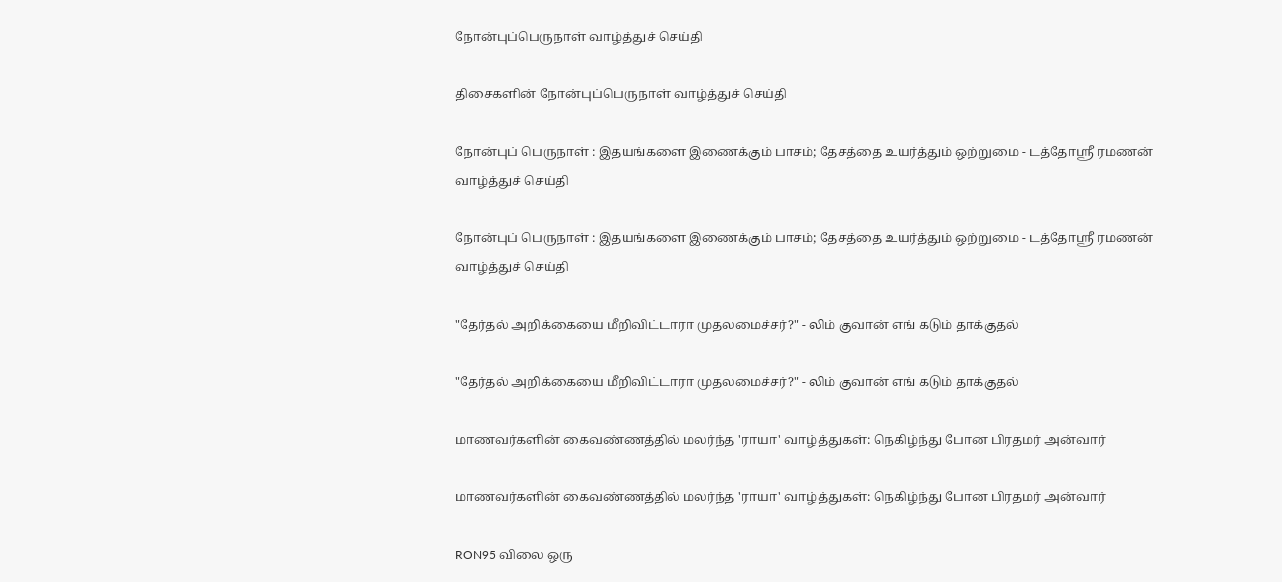நோன்புப்பெருநாள் வாழ்த்துச் செய்தி

திசைகளின் நோன்புப்பெருநாள் வாழ்த்துச் செய்தி

நோன்புப் பெருநாள் : இதயங்களை இணைக்கும் பாசம்; தேசத்தை உயர்த்தும் ஒற்றுமை - டத்தோஶ்ரீ ரமணன் வாழ்த்துச் செய்தி

நோன்புப் பெருநாள் : இதயங்களை இணைக்கும் பாசம்; தேசத்தை உயர்த்தும் ஒற்றுமை - டத்தோஶ்ரீ ரமணன் வாழ்த்துச் செய்தி

"தேர்தல் அறிக்கையை மீறிவிட்டாரா முதலமைச்சர்?" - லிம் குவான் எங் கடும் தாக்குதல்

"தேர்தல் அறிக்கையை மீறிவிட்டாரா முதலமைச்சர்?" - லிம் குவான் எங் கடும் தாக்குதல்

மாணவர்களின் கைவண்ணத்தில் மலர்ந்த 'ராயா' வாழ்த்துகள்: நெகிழ்ந்து போன பிரதமர் அன்வார்

மாணவர்களின் கைவண்ணத்தில் மலர்ந்த 'ராயா' வாழ்த்துகள்: நெகிழ்ந்து போன பிரதமர் அன்வார்

RON95 விலை ஒரு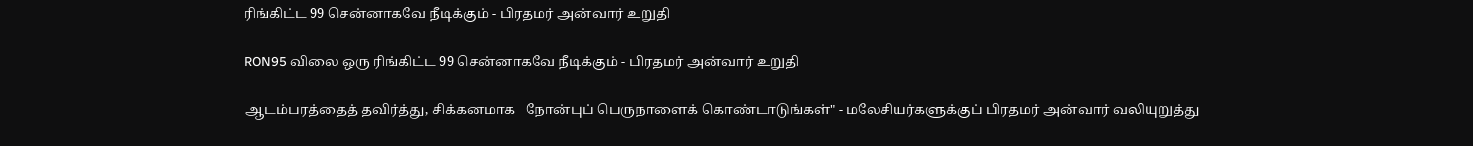ரிங்கிட்ட 99 சென்னாகவே நீடிக்கும் - பிரதமர் அன்வார் உறுதி

RON95 விலை ஒரு ரிங்கிட்ட 99 சென்னாகவே நீடிக்கும் - பிரதமர் அன்வார் உறுதி

ஆடம்பரத்தைத் தவிர்த்து, சிக்கனமாக   நோன்புப் பெருநாளைக் கொண்டாடுங்கள்" - மலேசியர்களுக்குப் பிரதமர் அன்வார் வலியுறுத்து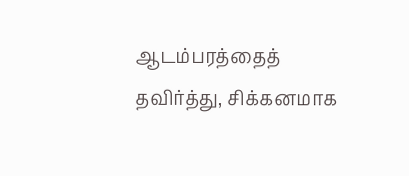ஆடம்பரத்தைத் தவிர்த்து, சிக்கனமாக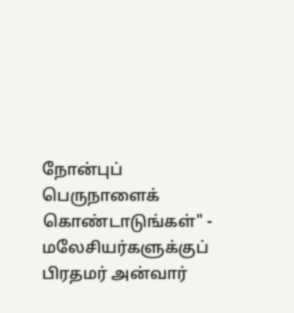நோன்புப் பெருநாளைக் கொண்டாடுங்கள்" - மலேசியர்களுக்குப் பிரதமர் அன்வார்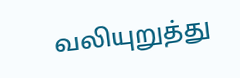வலியுறுத்து